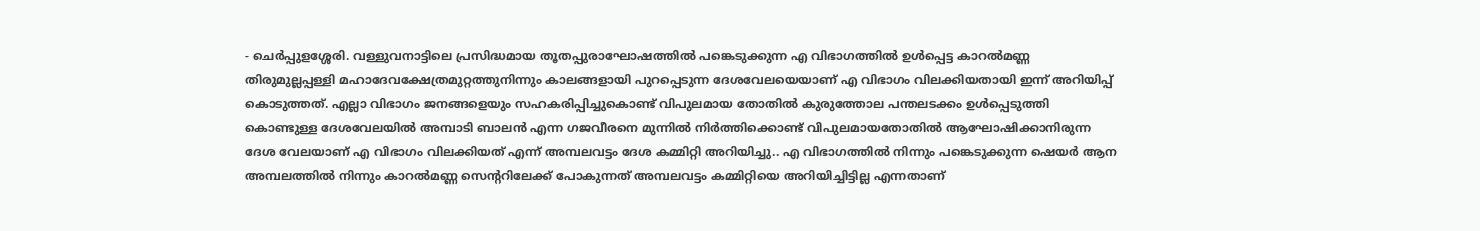- ചെർപ്പുളശ്ശേരി. വള്ളുവനാട്ടിലെ പ്രസിദ്ധമായ തൂതപ്പുരാഘോഷത്തിൽ പങ്കെടുക്കുന്ന എ വിഭാഗത്തിൽ ഉൾപ്പെട്ട കാറൽമണ്ണ തിരുമുല്ലപ്പള്ളി മഹാദേവക്ഷേത്രമുറ്റത്തുനിന്നും കാലങ്ങളായി പുറപ്പെടുന്ന ദേശവേലയെയാണ് എ വിഭാഗം വിലക്കിയതായി ഇന്ന് അറിയിപ്പ് കൊടുത്തത്. എല്ലാ വിഭാഗം ജനങ്ങളെയും സഹകരിപ്പിച്ചുകൊണ്ട് വിപുലമായ തോതിൽ കുരുത്തോല പന്തലടക്കം ഉൾപ്പെടുത്തി കൊണ്ടുള്ള ദേശവേലയിൽ അമ്പാടി ബാലൻ എന്ന ഗജവീരനെ മുന്നിൽ നിർത്തിക്കൊണ്ട് വിപുലമായതോതിൽ ആഘോഷിക്കാനിരുന്ന ദേശ വേലയാണ് എ വിഭാഗം വിലക്കിയത് എന്ന് അമ്പലവട്ടം ദേശ കമ്മിറ്റി അറിയിച്ചു.. എ വിഭാഗത്തിൽ നിന്നും പങ്കെടുക്കുന്ന ഷെയർ ആന അമ്പലത്തിൽ നിന്നും കാറൽമണ്ണ സെന്ററിലേക്ക് പോകുന്നത് അമ്പലവട്ടം കമ്മിറ്റിയെ അറിയിച്ചിട്ടില്ല എന്നതാണ്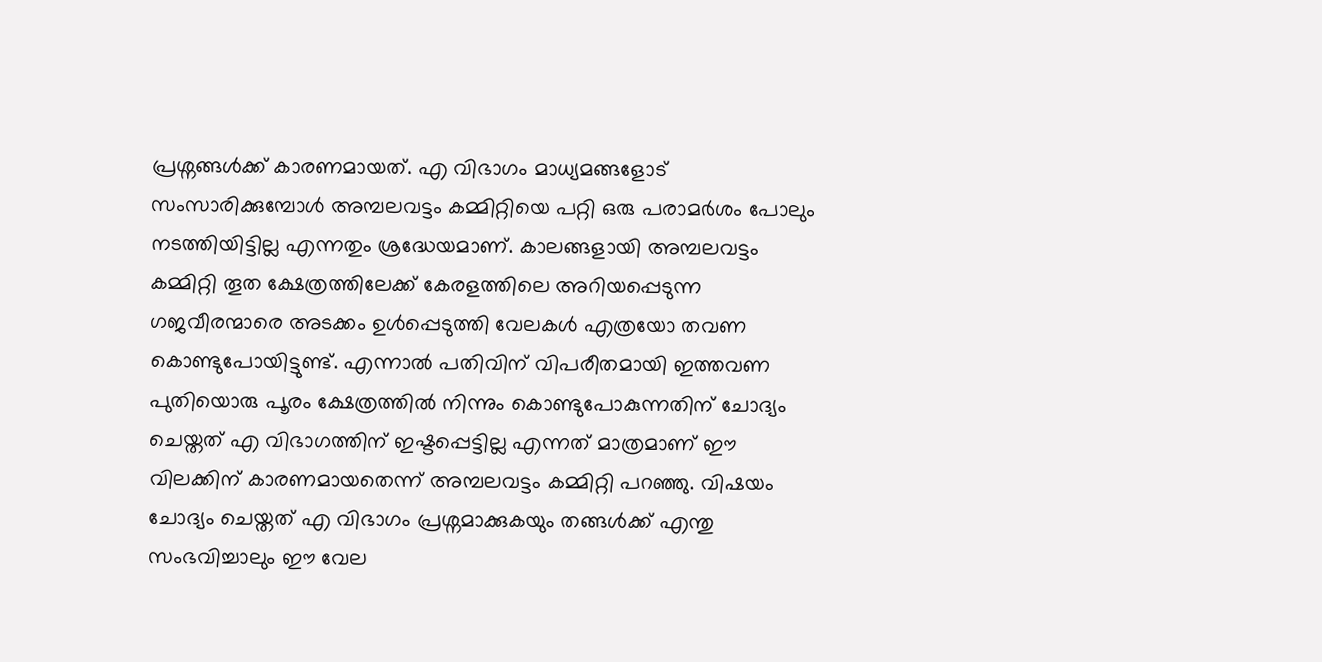പ്രശ്നങ്ങൾക്ക് കാരണമായത്. എ വിഭാഗം മാധ്യമങ്ങളോട് സംസാരിക്കുമ്പോൾ അമ്പലവട്ടം കമ്മിറ്റിയെ പറ്റി ഒരു പരാമർശം പോലും നടത്തിയിട്ടില്ല എന്നതും ശ്രദ്ധേയമാണ്. കാലങ്ങളായി അമ്പലവട്ടം കമ്മിറ്റി തൂത ക്ഷേത്രത്തിലേക്ക് കേരളത്തിലെ അറിയപ്പെടുന്ന ഗജവീരന്മാരെ അടക്കം ഉൾപ്പെടുത്തി വേലകൾ എത്രയോ തവണ കൊണ്ടുപോയിട്ടുണ്ട്. എന്നാൽ പതിവിന് വിപരീതമായി ഇത്തവണ പുതിയൊരു പൂരം ക്ഷേത്രത്തിൽ നിന്നും കൊണ്ടുപോകുന്നതിന് ചോദ്യം ചെയ്തത് എ വിഭാഗത്തിന് ഇഷ്ടപ്പെട്ടില്ല എന്നത് മാത്രമാണ് ഈ വിലക്കിന് കാരണമായതെന്ന് അമ്പലവട്ടം കമ്മിറ്റി പറഞ്ഞു. വിഷയം ചോദ്യം ചെയ്തത് എ വിഭാഗം പ്രശ്നമാക്കുകയും തങ്ങൾക്ക് എന്തു സംഭവിച്ചാലും ഈ വേല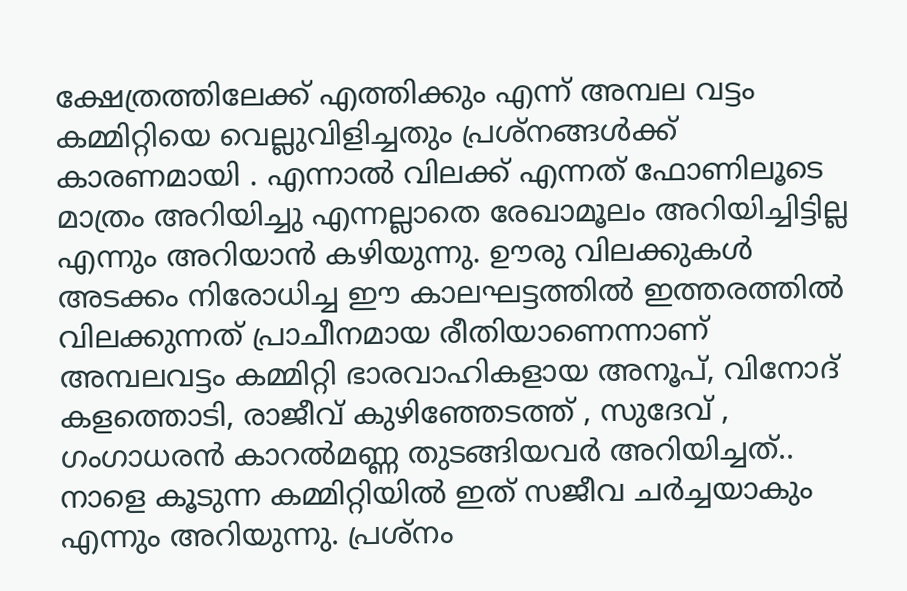ക്ഷേത്രത്തിലേക്ക് എത്തിക്കും എന്ന് അമ്പല വട്ടം കമ്മിറ്റിയെ വെല്ലുവിളിച്ചതും പ്രശ്നങ്ങൾക്ക് കാരണമായി . എന്നാൽ വിലക്ക് എന്നത് ഫോണിലൂടെ മാത്രം അറിയിച്ചു എന്നല്ലാതെ രേഖാമൂലം അറിയിച്ചിട്ടില്ല എന്നും അറിയാൻ കഴിയുന്നു. ഊരു വിലക്കുകൾ അടക്കം നിരോധിച്ച ഈ കാലഘട്ടത്തിൽ ഇത്തരത്തിൽ വിലക്കുന്നത് പ്രാചീനമായ രീതിയാണെന്നാണ് അമ്പലവട്ടം കമ്മിറ്റി ഭാരവാഹികളായ അനൂപ്, വിനോദ് കളത്തൊടി, രാജീവ് കുഴിഞ്ഞേടത്ത് , സുദേവ് , ഗംഗാധരൻ കാറൽമണ്ണ തുടങ്ങിയവർ അറിയിച്ചത്.. നാളെ കൂടുന്ന കമ്മിറ്റിയിൽ ഇത് സജീവ ചർച്ചയാകും എന്നും അറിയുന്നു. പ്രശ്നം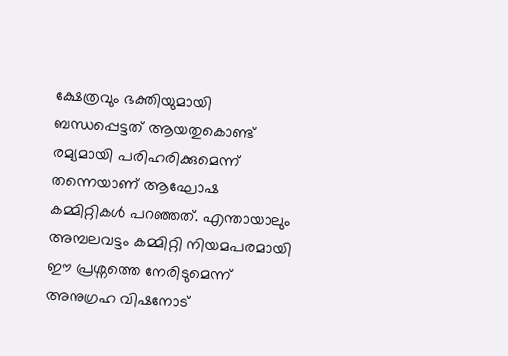ക്ഷേത്രവും ഭക്തിയുമായി ബന്ധപ്പെട്ടത് ആയതുകൊണ്ട് രമ്യമായി പരിഹരിക്കുമെന്ന് തന്നെയാണ് ആഘോഷ കമ്മിറ്റികൾ പറഞ്ഞത്. എന്തായാലും അമ്പലവട്ടം കമ്മിറ്റി നിയമപരമായി ഈ പ്രശ്നത്തെ നേരിടുമെന്ന് അനുഗ്രഹ വിഷനോട്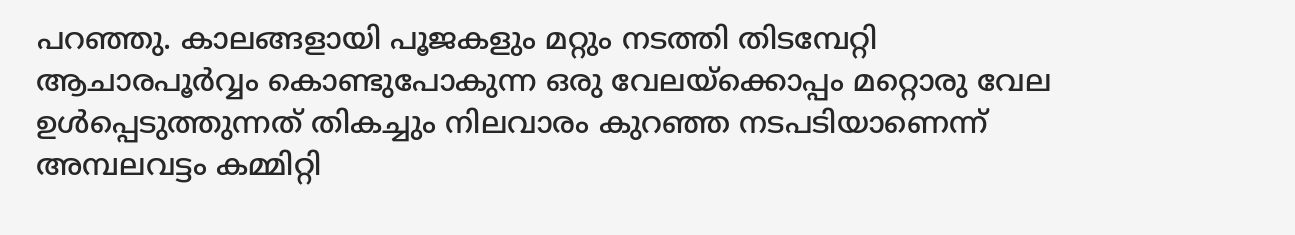പറഞ്ഞു. കാലങ്ങളായി പൂജകളും മറ്റും നടത്തി തിടമ്പേറ്റി ആചാരപൂർവ്വം കൊണ്ടുപോകുന്ന ഒരു വേലയ്ക്കൊപ്പം മറ്റൊരു വേല ഉൾപ്പെടുത്തുന്നത് തികച്ചും നിലവാരം കുറഞ്ഞ നടപടിയാണെന്ന് അമ്പലവട്ടം കമ്മിറ്റി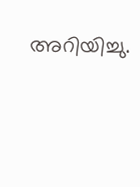അറിയിച്ചു.